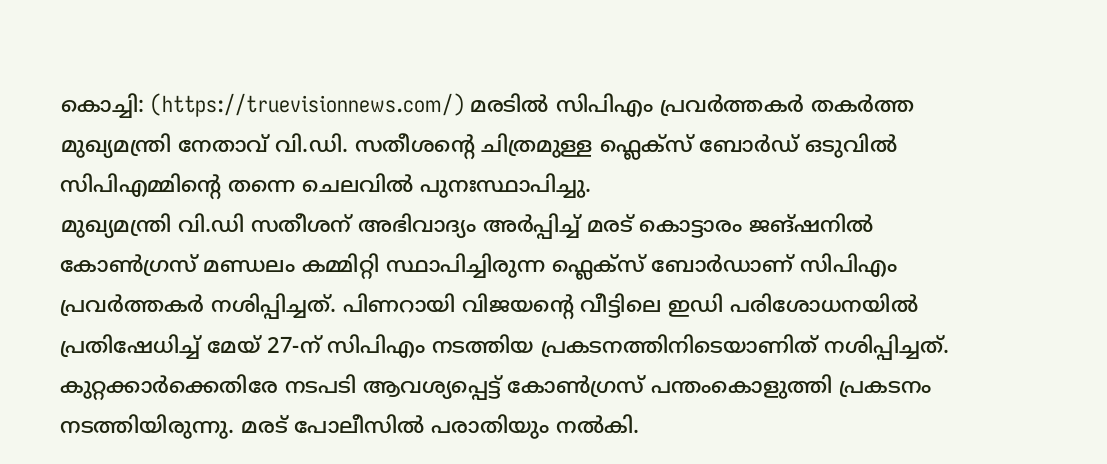കൊച്ചി: (https://truevisionnews.com/) മരടിൽ സിപിഎം പ്രവർത്തകർ തകർത്ത മുഖ്യമന്ത്രി നേതാവ് വി.ഡി. സതീശന്റെ ചിത്രമുള്ള ഫ്ലെക്സ് ബോർഡ് ഒടുവിൽ സിപിഎമ്മിന്റെ തന്നെ ചെലവിൽ പുനഃസ്ഥാപിച്ചു.
മുഖ്യമന്ത്രി വി.ഡി സതീശന് അഭിവാദ്യം അർപ്പിച്ച് മരട് കൊട്ടാരം ജങ്ഷനിൽ കോൺഗ്രസ് മണ്ഡലം കമ്മിറ്റി സ്ഥാപിച്ചിരുന്ന ഫ്ലെക്സ് ബോർഡാണ് സിപിഎം പ്രവർത്തകർ നശിപ്പിച്ചത്. പിണറായി വിജയന്റെ വീട്ടിലെ ഇഡി പരിശോധനയിൽ പ്രതിഷേധിച്ച് മേയ് 27-ന് സിപിഎം നടത്തിയ പ്രകടനത്തിനിടെയാണിത് നശിപ്പിച്ചത്.
കുറ്റക്കാർക്കെതിരേ നടപടി ആവശ്യപ്പെട്ട് കോൺഗ്രസ് പന്തംകൊളുത്തി പ്രകടനം നടത്തിയിരുന്നു. മരട് പോലീസിൽ പരാതിയും നൽകി.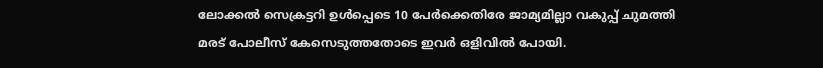ലോക്കൽ സെക്രട്ടറി ഉൾപ്പെടെ 10 പേർക്കെതിരേ ജാമ്യമില്ലാ വകുപ്പ് ചുമത്തി മരട് പോലീസ് കേസെടുത്തതോടെ ഇവർ ഒളിവിൽ പോയി.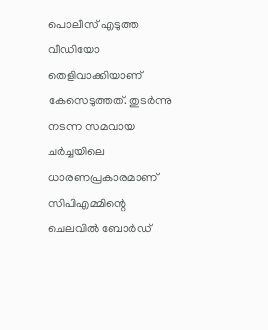പൊലീസ് എടുത്ത വീഡിയോ തെളിവാക്കിയാണ് കേസെടുത്തത്. തുടർന്നു നടന്ന സമവായ ചർച്ചയിലെ ധാരണപ്രകാരമാണ് സിപിഎമ്മിന്റെ ചെലവിൽ ബോർഡ്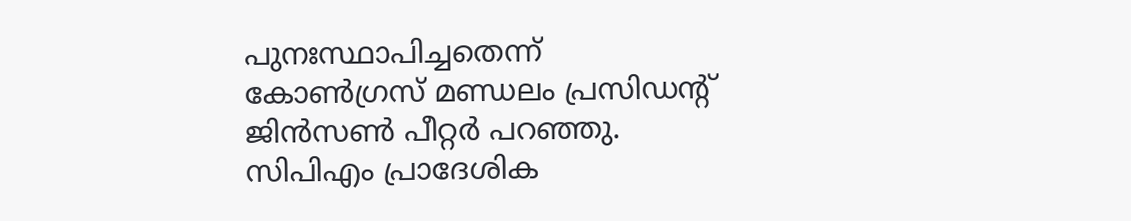പുനഃസ്ഥാപിച്ചതെന്ന് കോൺഗ്രസ് മണ്ഡലം പ്രസിഡന്റ് ജിൻസൺ പീറ്റർ പറഞ്ഞു. സിപിഎം പ്രാദേശിക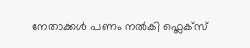നേതാക്കൾ പണം നൽകി ഫ്ലെക്സ്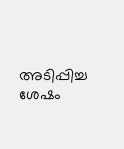അടിപ്പിച്ച ശേഷം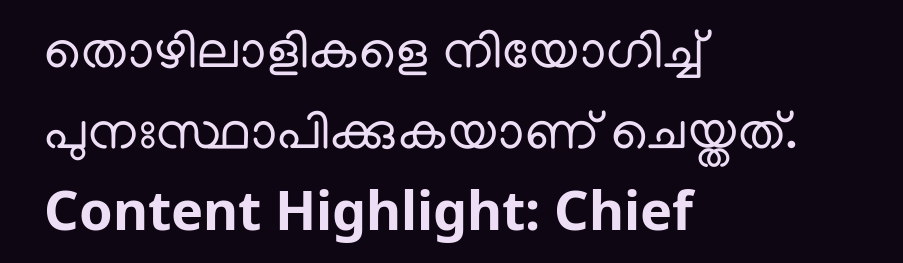തൊഴിലാളികളെ നിയോഗിച്ച് പുനഃസ്ഥാപിക്കുകയാണ് ചെയ്തത്.
Content Highlight: Chief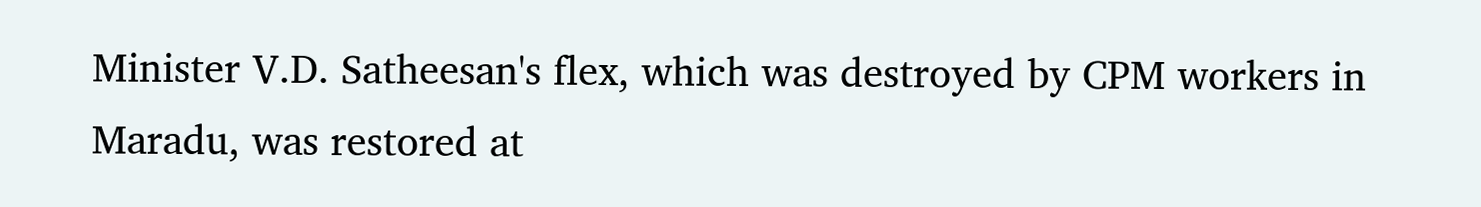Minister V.D. Satheesan's flex, which was destroyed by CPM workers in Maradu, was restored at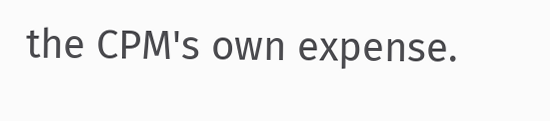the CPM's own expense.